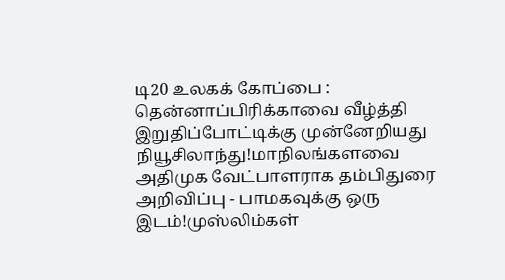டி20 உலகக் கோப்பை : தென்னாப்பிரிக்காவை வீழ்த்தி இறுதிப்போட்டிக்கு முன்னேறியது நியூசிலாந்து!மாநிலங்களவை அதிமுக வேட்பாளராக தம்பிதுரை அறிவிப்பு - பாமகவுக்கு ஒரு இடம்!முஸ்லிம்கள்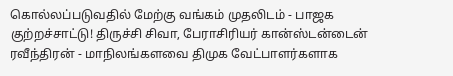கொல்லப்படுவதில் மேற்கு வங்கம் முதலிடம் - பாஜக குற்றச்சாட்டு! திருச்சி சிவா, பேராசிரியர் கான்ஸ்டன்டைன் ரவீந்திரன் - மாநிலங்களவை திமுக வேட்பாளர்களாக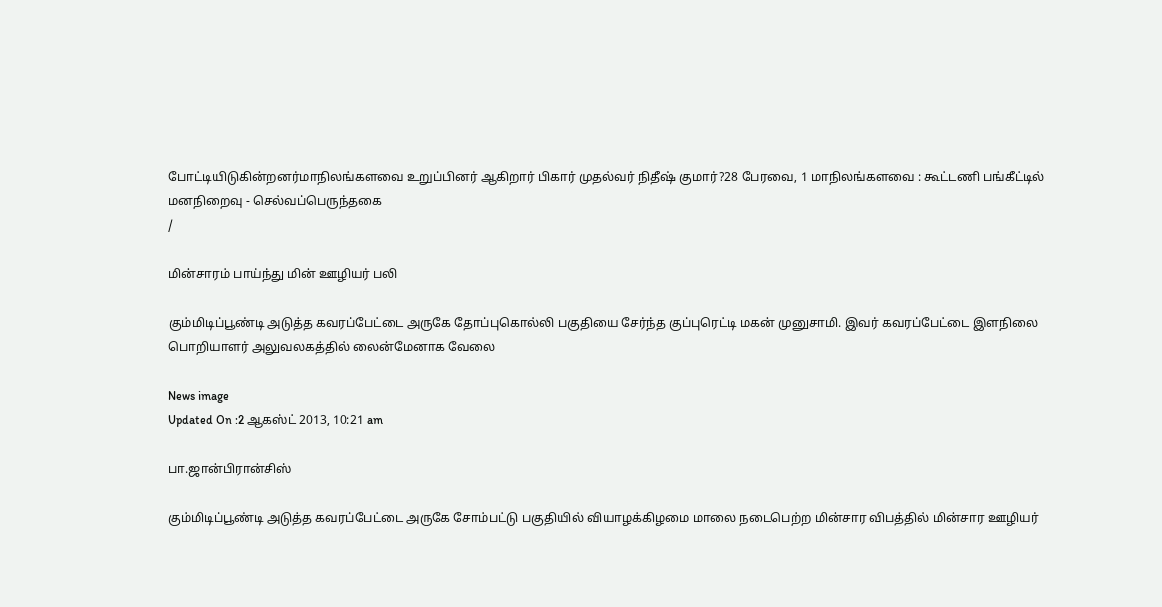போட்டியிடுகின்றனர்மாநிலங்களவை உறுப்பினர் ஆகிறார் பிகார் முதல்வர் நிதீஷ் குமார்?28 பேரவை, 1 மாநிலங்களவை : கூட்டணி பங்கீட்டில் மனநிறைவு - செல்வப்பெருந்தகை
/

மின்சாரம் பாய்ந்து மின் ஊழியர் பலி

கும்மிடிப்பூண்டி அடுத்த கவரப்பேட்டை அருகே தோப்புகொல்லி பகுதியை சேர்ந்த குப்புரெட்டி மகன் முனுசாமி. இவர் கவரப்பேட்டை இளநிலை பொறியாளர் அலுவலகத்தில் லைன்மேனாக வேலை

News image
Updated On :2 ஆகஸ்ட் 2013, 10:21 am

பா.ஜான்பிரான்சிஸ்

கும்மிடிப்பூண்டி அடுத்த கவரப்பேட்டை அருகே சோம்பட்டு பகுதியில் வியாழக்கிழமை மாலை நடைபெற்ற மின்சார விபத்தில் மின்சார ஊழியர்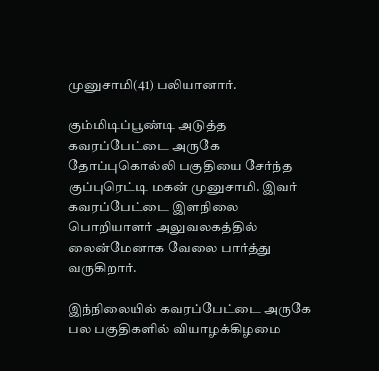முனுசாமி(41) பலியானார்.

கும்மிடிப்பூண்டி அடுத்த கவரப்பேட்டை அருகே தோப்புகொல்லி பகுதியை சேர்ந்த குப்புரெட்டி மகன் முனுசாமி. இவர் கவரப்பேட்டை இளநிலை பொறியாளர் அலுவலகத்தில் லைன்மேனாக வேலை பார்த்து வருகிறார்.

இந்நிலையில் கவரப்பேட்டை அருகே பல பகுதிகளில் வியாழக்கிழமை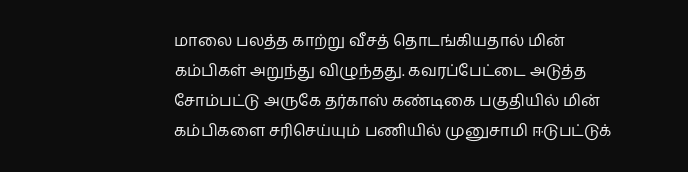மாலை பலத்த காற்று வீசத் தொடங்கியதால் மின் கம்பிகள் அறுந்து விழுந்தது. கவரப்பேட்டை அடுத்த சோம்பட்டு அருகே தர்காஸ் கண்டிகை பகுதியில் மின் கம்பிகளை சரிசெய்யும் பணியில் முனுசாமி ஈடுபட்டுக்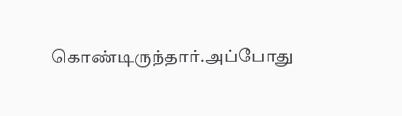கொண்டிருந்தார்.அப்போது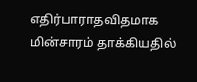எதிர்பாராதவிதமாக மின்சாரம் தாக்கியதில்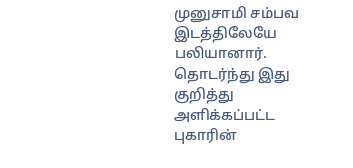முனுசாமி சம்பவ இடத்திலேயே பலியானார். தொடர்ந்து இது குறித்து அளிக்கப்பட்ட புகாரின்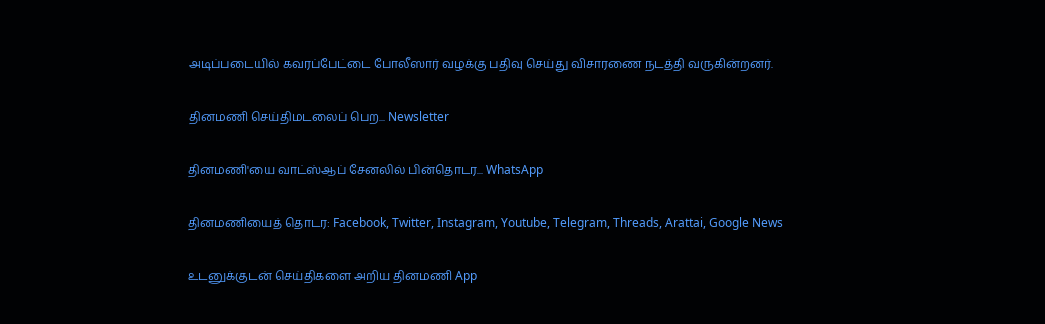அடிப்படையில் கவரப்பேட்டை போலீஸார் வழக்கு பதிவு செய்து விசாரணை நடத்தி வருகின்றனர்.

தினமணி செய்திமடலைப் பெற... Newsletter

தினமணி'யை வாட்ஸ்ஆப் சேனலில் பின்தொடர... WhatsApp

தினமணியைத் தொடர: Facebook, Twitter, Instagram, Youtube, Telegram, Threads, Arattai, Google News

உடனுக்குடன் செய்திகளை அறிய தினமணி App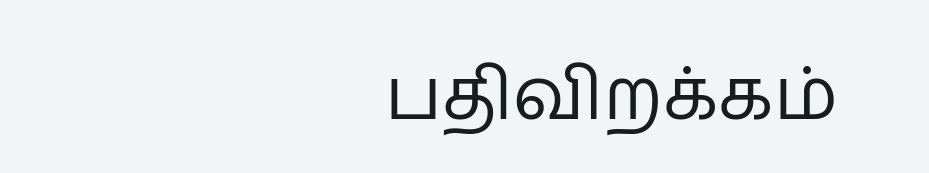பதிவிறக்கம்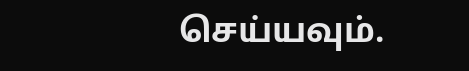செய்யவும்.